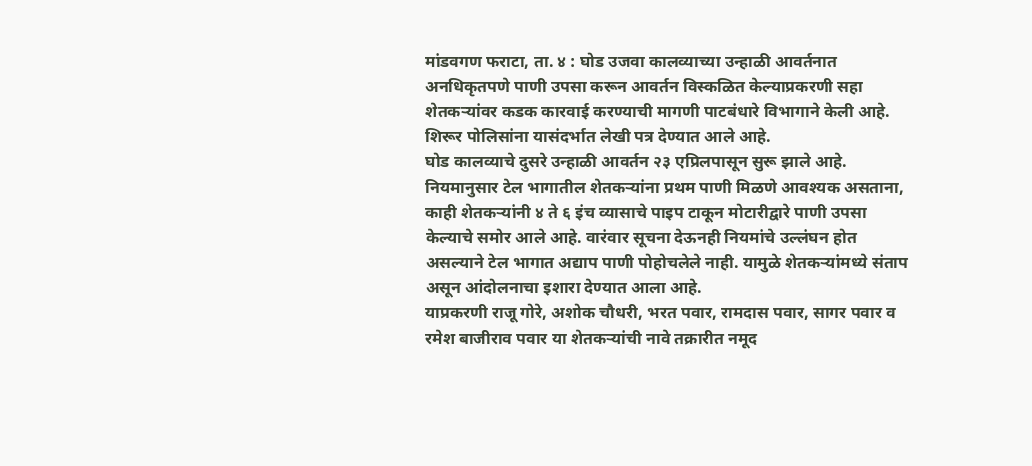मांडवगण फराटा, ता. ४ : घोड उजवा कालव्याच्या उन्हाळी आवर्तनात अनधिकृतपणे पाणी उपसा करून आवर्तन विस्कळित केल्याप्रकरणी सहा शेतकऱ्यांवर कडक कारवाई करण्याची मागणी पाटबंधारे विभागाने केली आहे. शिरूर पोलिसांना यासंदर्भात लेखी पत्र देण्यात आले आहे.
घोड कालव्याचे दुसरे उन्हाळी आवर्तन २३ एप्रिलपासून सुरू झाले आहे. नियमानुसार टेल भागातील शेतकऱ्यांना प्रथम पाणी मिळणे आवश्यक असताना, काही शेतकऱ्यांनी ४ ते ६ इंच व्यासाचे पाइप टाकून मोटारीद्वारे पाणी उपसा केल्याचे समोर आले आहे. वारंवार सूचना देऊनही नियमांचे उल्लंघन होत असल्याने टेल भागात अद्याप पाणी पोहोचलेले नाही. यामुळे शेतकऱ्यांमध्ये संताप असून आंदोलनाचा इशारा देण्यात आला आहे.
याप्रकरणी राजू गोरे, अशोक चौधरी, भरत पवार, रामदास पवार, सागर पवार व रमेश बाजीराव पवार या शेतकऱ्यांची नावे तक्रारीत नमूद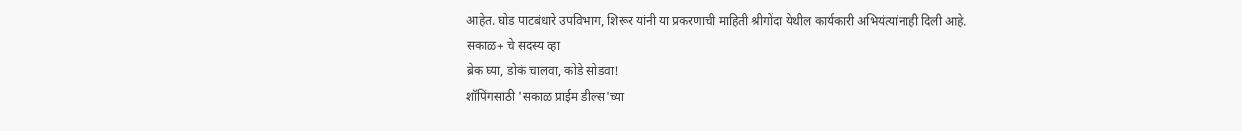आहेत. घोड पाटबंधारे उपविभाग, शिरूर यांनी या प्रकरणाची माहिती श्रीगोंदा येथील कार्यकारी अभियंत्यांनाही दिली आहे.
सकाळ+ चे सदस्य व्हा
ब्रेक घ्या, डोकं चालवा, कोडे सोडवा!
शॉपिंगसाठी 'सकाळ प्राईम डील्स'च्या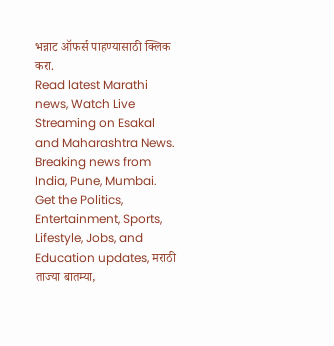भन्नाट ऑफर्स पाहण्यासाठी क्लिक करा.
Read latest Marathi news, Watch Live Streaming on Esakal and Maharashtra News. Breaking news from India, Pune, Mumbai. Get the Politics, Entertainment, Sports, Lifestyle, Jobs, and Education updates, मराठी ताज्या बातम्या,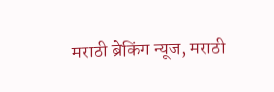मराठी ब्रेकिंग न्यूज, मराठी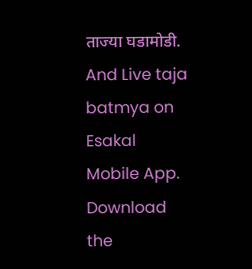ताज्या घडामोडी. And Live taja batmya on Esakal Mobile App. Download the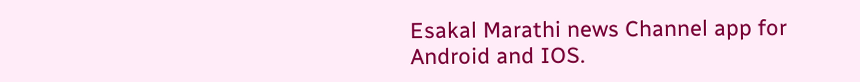Esakal Marathi news Channel app for Android and IOS.